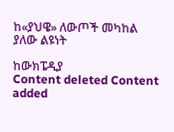ከ«ያህዌ» ለውጦች መካከል ያለው ልዩነት

ከውክፔዲያ
Content deleted Content added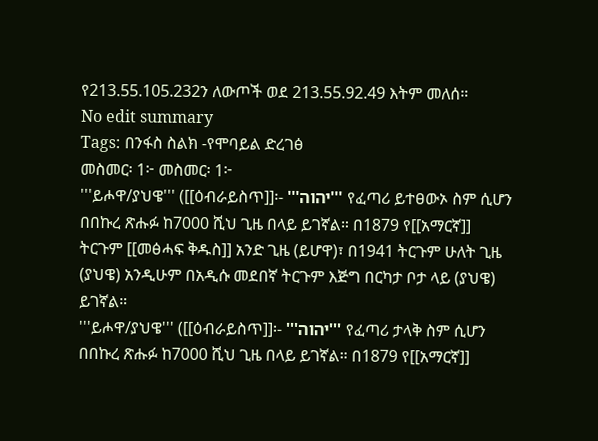የ213.55.105.232ን ለውጦች ወደ 213.55.92.49 እትም መለሰ።
No edit summary
Tags: በንፋስ ስልክ -የሞባይል ድረገፅ
መስመር፡ 1፦ መስመር፡ 1፦
'''ይሖዋ/ያህዌ''' ([[ዕብራይስጥ]]፡- '''יהוה''' የፈጣሪ ይተፀውኦ ስም ሲሆን በበኩረ ጽሑፉ ከ7000 ሺህ ጊዜ በላይ ይገኛል። በ1879 የ[[አማርኛ]] ትርጉም [[መፅሓፍ ቅዱስ]] አንድ ጊዜ (ይሆዋ)፣ በ1941 ትርጉም ሁለት ጊዜ (ያህዌ) አንዲሁም በአዲሱ መደበኛ ትርጉም እጅግ በርካታ ቦታ ላይ (ያህዌ) ይገኛል።
'''ይሖዋ/ያህዌ''' ([[ዕብራይስጥ]]፡- '''יהוה''' የፈጣሪ ታላቅ ስም ሲሆን በበኩረ ጽሑፉ ከ7000 ሺህ ጊዜ በላይ ይገኛል። በ1879 የ[[አማርኛ]]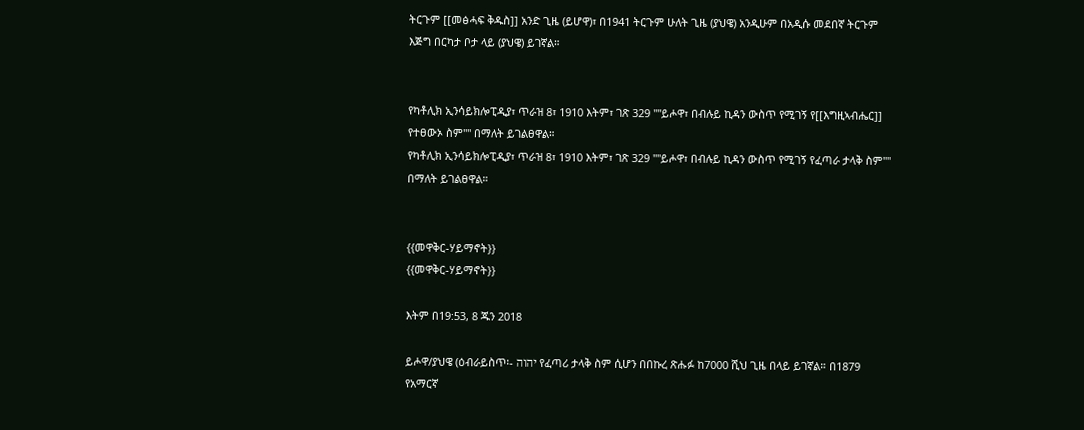ትርጉም [[መፅሓፍ ቅዱስ]] አንድ ጊዜ (ይሆዋ)፣ በ1941 ትርጉም ሁለት ጊዜ (ያህዌ) አንዲሁም በአዲሱ መደበኛ ትርጉም እጅግ በርካታ ቦታ ላይ (ያህዌ) ይገኛል።


የካቶሊክ ኢንሳይክሎፒዲያ፣ ጥራዝ 8፣ 1910 እትም፣ ገጽ 329 ''''ይሖዋ፣ በብሉይ ኪዳን ውስጥ የሚገኝ የ[[እግዚኣብሔር]] የተፀውኦ ስም'''' በማለት ይገልፀዋል።
የካቶሊክ ኢንሳይክሎፒዲያ፣ ጥራዝ 8፣ 1910 እትም፣ ገጽ 329 ''''ይሖዋ፣ በብሉይ ኪዳን ውስጥ የሚገኝ የፈጣራ ታላቅ ስም'''' በማለት ይገልፀዋል።


{{መዋቅር-ሃይማኖት}}
{{መዋቅር-ሃይማኖት}}

እትም በ19:53, 8 ጁን 2018

ይሖዋ/ያህዌ (ዕብራይስጥ፡- יהוה የፈጣሪ ታላቅ ስም ሲሆን በበኩረ ጽሑፉ ከ7000 ሺህ ጊዜ በላይ ይገኛል። በ1879 የአማርኛ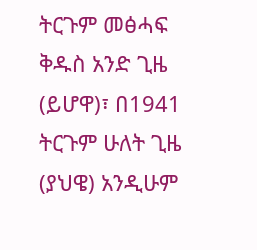ትርጉም መፅሓፍ ቅዱስ አንድ ጊዜ (ይሆዋ)፣ በ1941 ትርጉም ሁለት ጊዜ (ያህዌ) አንዲሁም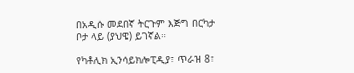በአዲሱ መደበኛ ትርጉም እጅግ በርካታ ቦታ ላይ (ያህዌ) ይገኛል።

የካቶሊክ ኢንሳይክሎፒዲያ፣ ጥራዝ 8፣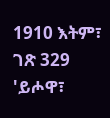1910 እትም፣ ገጽ 329 'ይሖዋ፣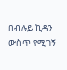በብሉይ ኪዳን ውስጥ የሚገኝ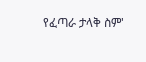የፈጣራ ታላቅ ስም'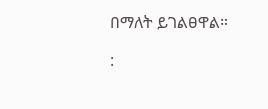በማለት ይገልፀዋል።

: